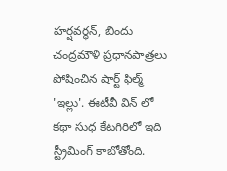హర్షవర్థన్, బిందు చంద్రమౌళి ప్రధానపాత్రలు పోషించిన షార్ట్ ఫిల్మ్ 'ఇల్లు'. ఈటీవీ విన్ లో కథా సుధ కేటగిరిలో ఇది స్ట్రీమింగ్ కాబోతోంది.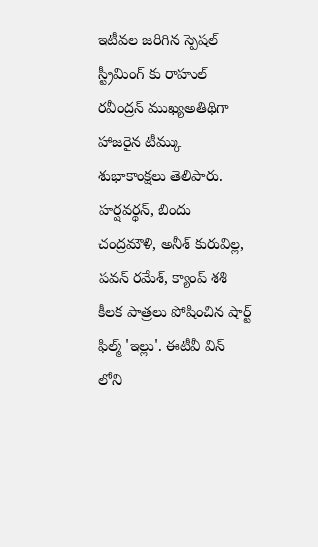ఇటీవల జరిగిన స్పెషల్ స్ట్రీమింగ్ కు రాహుల్ రవీంద్రన్ ముఖ్యఅతిథిగా హాజరైన టీమ్కు శుభాకాంక్షలు తెలిపారు.
హర్షవర్థన్, బిందు చంద్రమౌళి, అనీశ్ కురువిల్ల, పవన్ రమేశ్, క్యాంప్ శశి కీలక పాత్రలు పోషించిన షార్ట్ ఫిల్మ్ 'ఇల్లు'. ఈటీవీ విన్ లోని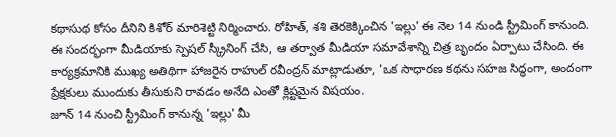కథాసుథ కోసం దీనిని కిశోర్ మారిశెట్టి నిర్మించారు. రోహిత్, శశి తెరకెక్కించిన 'ఇల్లు' ఈ నెల 14 నుండి స్ట్రీమింగ్ కానుంది.
ఈ సందర్భంగా మీడియాకు స్పెషల్ స్క్రీనింగ్ చేసి, ఆ తర్వాత మీడియా సమావేశాన్ని చిత్ర బృందం ఏర్పాటు చేసింది. ఈ కార్యక్రమానికి ముఖ్య అతిథిగా హాజరైన రాహుల్ రవీంద్రన్ మాట్లాడుతూ, 'ఒక సాధారణ కథను సహజ సిద్ధంగా, అందంగా ప్రేక్షకులు ముందుకు తీసుకుని రావడం అనేది ఎంతో క్లిష్టమైన విషయం.
జూన్ 14 నుంచి స్ట్రీమింగ్ కానున్న 'ఇల్లు' మీ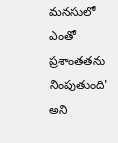మనసులో ఎంతో ప్రశాంతతను నింపుతుంది' అని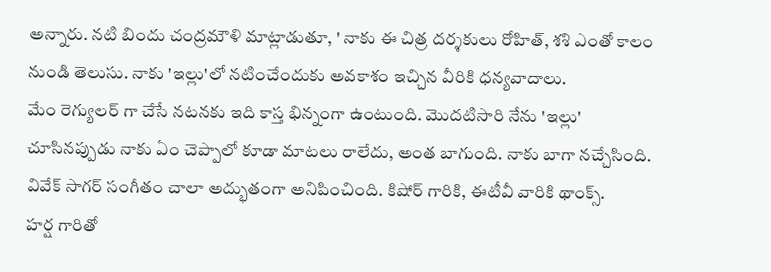అన్నారు. నటి బిందు చంద్రమౌళి మాట్లాడుతూ, ' నాకు ఈ చిత్ర దర్శకులు రోహిత్, శశి ఎంతో కాలం నుండి తెలుసు. నాకు 'ఇల్లు'లో నటించేందుకు అవకాశం ఇచ్చిన వీరికి ధన్యవాదాలు.
మేం రెగ్యులర్ గా చేసే నటనకు ఇది కాస్త భిన్నంగా ఉంటుంది. మొదటిసారి నేను 'ఇల్లు' చూసినప్పుడు నాకు ఏం చెప్పాలో కూడా మాటలు రాలేదు, అంత బాగుంది. నాకు బాగా నచ్చేసింది. వివేక్ సాగర్ సంగీతం చాలా అద్భుతంగా అనిపించింది. కిషోర్ గారికి, ఈటీవీ వారికి థాంక్స్.
హర్ష గారితో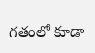గతంలో కూడా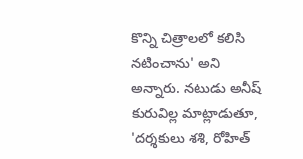కొన్ని చిత్రాలలో కలిసి నటించాను' అని అన్నారు. నటుడు అనీష్ కురువిల్ల మాట్లాడుతూ, 'దర్శకులు శశి, రోహిత్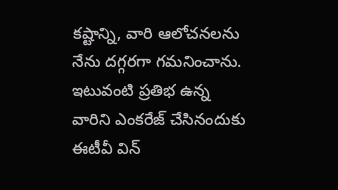కష్టాన్ని, వారి ఆలోచనలను నేను దగ్గరగా గమనించాను. ఇటువంటి ప్రతిభ ఉన్న వారిని ఎంకరేజ్ చేసినందుకు ఈటీవీ విన్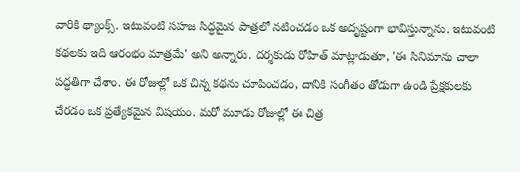వారికి థ్యాంక్స్. ఇటువంటి సహజ సిద్ధమైన పాత్రలో నటించడం ఒక అదృష్టంగా భావిస్తున్నాను. ఇటువంటి కథలకు ఇది ఆరంభం మాత్రమే' అని అన్నారు. దర్శకుడు రోహిత్ మాట్లాడుతూ, 'ఈ సినిమాను చాలా పద్ధతిగా చేశాం. ఈ రోజుల్లో ఒక చిన్న కథను చూపించడం, దానికి సంగీతం తోడుగా ఉండి ప్రేక్షకులకు చేరడం ఒక ప్రత్యేకమైన విషయం. మరో మూడు రోజుల్లో ఈ చిత్ర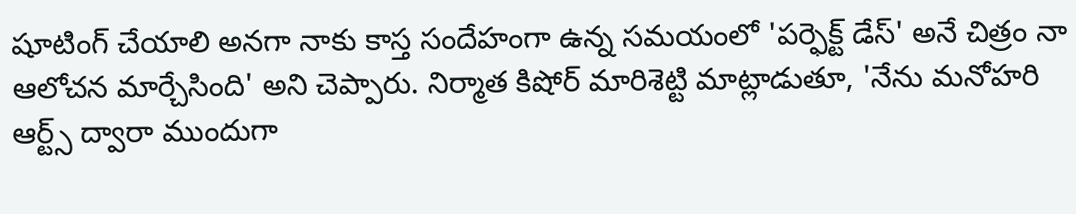షూటింగ్ చేయాలి అనగా నాకు కాస్త సందేహంగా ఉన్న సమయంలో 'పర్ఫెక్ట్ డేస్' అనే చిత్రం నా ఆలోచన మార్చేసింది' అని చెప్పారు. నిర్మాత కిషోర్ మారిశెట్టి మాట్లాడుతూ, 'నేను మనోహరి ఆర్ట్స్ ద్వారా ముందుగా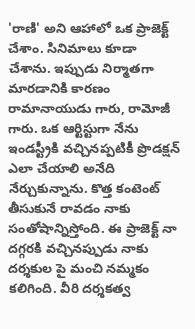'రాణి' అని ఆహాలో ఒక ప్రాజెక్ట్ చేశాం. సినిమాలు కూడా చేశాను. ఇప్పుడు నిర్మాతగా మారడానికి కారణం రామానాయుడు గారు, రామోజీ గారు. ఒక ఆర్టిస్టుగా నేను ఇండస్ట్రీకి వచ్చినప్పటికీ ప్రొడక్షన్ ఎలా చేయాలి అనేది నేర్చుకున్నాను. కొత్త కంటెంట్ తీసుకునే రావడం నాకు సంతోషాన్నిస్తోంది. ఈ ప్రాజెక్ట్ నా దగ్గరకి వచ్చినప్పుడు నాకు దర్శకుల పై మంచి నమ్మకం కలిగింది. వీరి దర్శకత్వ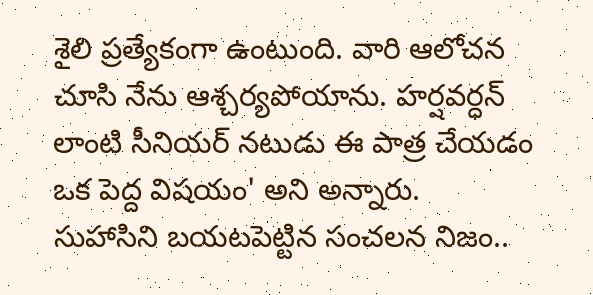శైలి ప్రత్యేకంగా ఉంటుంది. వారి ఆలోచన చూసి నేను ఆశ్చర్యపోయాను. హర్షవర్ధన్ లాంటి సీనియర్ నటుడు ఈ పాత్ర చేయడం ఒక పెద్ద విషయం' అని అన్నారు.
సుహాసిని బయటపెట్టిన సంచలన నిజం..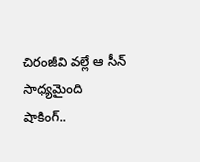చిరంజీవి వల్లే ఆ సీన్ సాధ్యమైంది
షాకింగ్..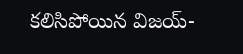కలిసిపోయిన విజయ్-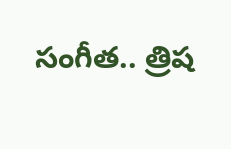సంగీత.. త్రిష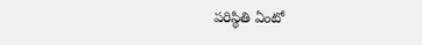పరిస్థితి ఏంటో